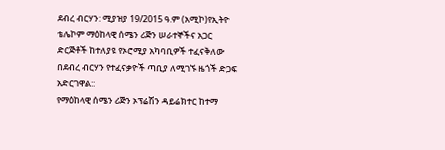ደብረ ብርሃን: ሚያዝያ 19/2015 ዓ.ም (አሚኮ)የኢትዮ ቴሌኮም ማዕከላዊ ሰሜን ሪጅን ሠራተኞችና አጋር ድርጅቶች ከተለያዩ የኦሮሚያ አካባቢዎች ተፈናቅለው በደብረ ብርሃን የተፈናቃዮች ጣቢያ ለሚገኙ ዜጎች ድጋፍ አድርገዋል::
የማዕከላዊ ሰሜን ሪጅን ኦፕሬሽን ዳይሬክተር ከተማ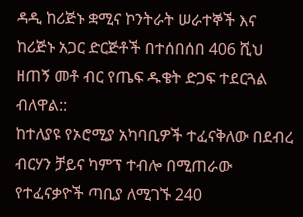ዳዲ ከሪጅኑ ቋሚና ኮንትራት ሠራተኞች እና ከሪጅኑ አጋር ድርጅቶች በተሰበሰበ 406 ሺህ ዘጠኝ መቶ ብር የጤፍ ዱቄት ድጋፍ ተደርጓል ብለዋል::
ከተለያዩ የኦሮሚያ አካባቢዎች ተፈናቅለው በደብረ ብርሃን ቻይና ካምፕ ተብሎ በሚጠራው የተፈናቃዮች ጣቢያ ለሚገኙ 240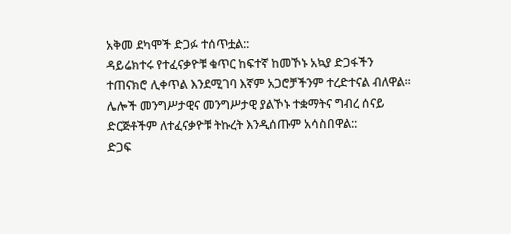አቅመ ደካሞች ድጋፉ ተሰጥቷል::
ዳይሬክተሩ የተፈናቃዮቹ ቁጥር ከፍተኛ ከመኾኑ አኳያ ድጋፋችን ተጠናክሮ ሊቀጥል እንደሚገባ እኛም አጋሮቻችንም ተረድተናል ብለዋል፡፡ ሌሎች መንግሥታዊና መንግሥታዊ ያልኾኑ ተቋማትና ግብረ ሰናይ ድርጅቶችም ለተፈናቃዮቹ ትኩረት እንዲሰጡም አሳስበዋል::
ድጋፍ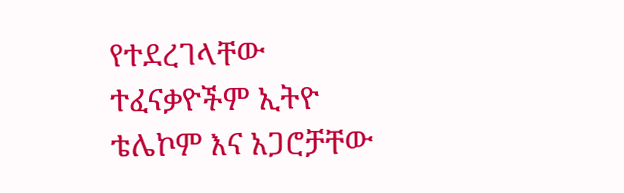የተደረገላቸው ተፈናቃዮችም ኢትዮ ቴሌኮም እና አጋሮቻቸው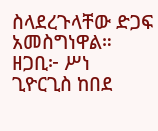ስላደረጉላቸው ድጋፍ አመስግነዋል።
ዘጋቢ፦ ሥነ ጊዮርጊስ ከበደ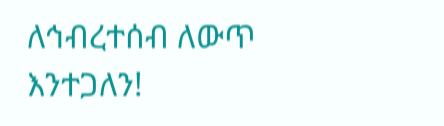ለኅብረተሰብ ለውጥ እንተጋለን!